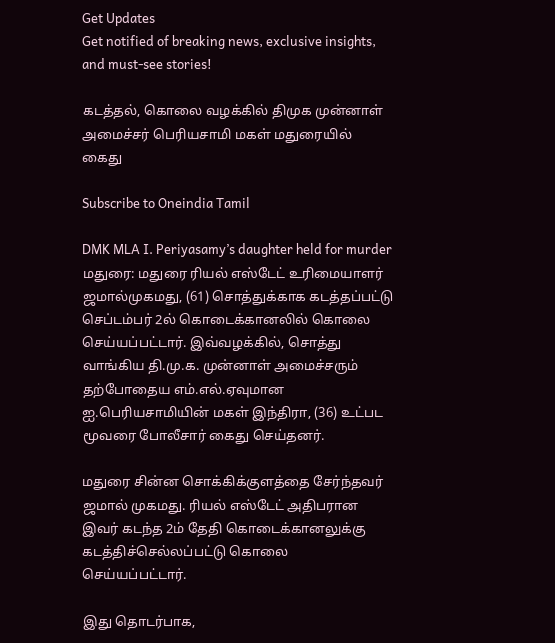Get Updates
Get notified of breaking news, exclusive insights, and must-see stories!

கடத்தல், கொலை வழக்கில் திமுக முன்னாள் அமைச்சர் பெரியசாமி மகள் மதுரையில் கைது

Subscribe to Oneindia Tamil

DMK MLA I. Periyasamy’s daughter held for murder
மதுரை: மதுரை ரியல் எஸ்டேட் உரிமையாளர் ஜமால்முகமது, (61) சொத்துக்காக கடத்தப்பட்டு செப்டம்பர் 2ல் கொடைக்கானலில் கொலை செய்யப்பட்டார். இவ்வழக்கில், சொத்து வாங்கிய தி.மு.க. முன்னாள் அமைச்சரும் தற்போதைய எம்.எல்.ஏவுமான ஐ.பெரியசாமியின் மகள் இந்திரா, (36) உட்பட மூவரை போலீசார் கைது செய்தனர்.

மதுரை சின்ன சொக்கிக்குளத்தை சேர்ந்தவர் ஜமால் முகமது. ரியல் எஸ்டேட் அதிபரான இவர் கடந்த 2ம் தேதி கொடைக்கானலுக்கு கடத்திச்செல்லப்பட்டு கொலை செய்யப்பட்டார்.

இது தொடர்பாக,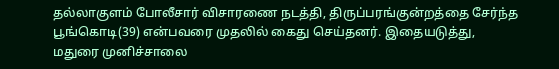தல்லாகுளம் போலீசார் விசாரணை நடத்தி, திருப்பரங்குன்றத்தை சேர்ந்த பூங்கொடி(39) என்பவரை முதலில் கைது செய்தனர். இதையடுத்து, மதுரை முனிச்சாலை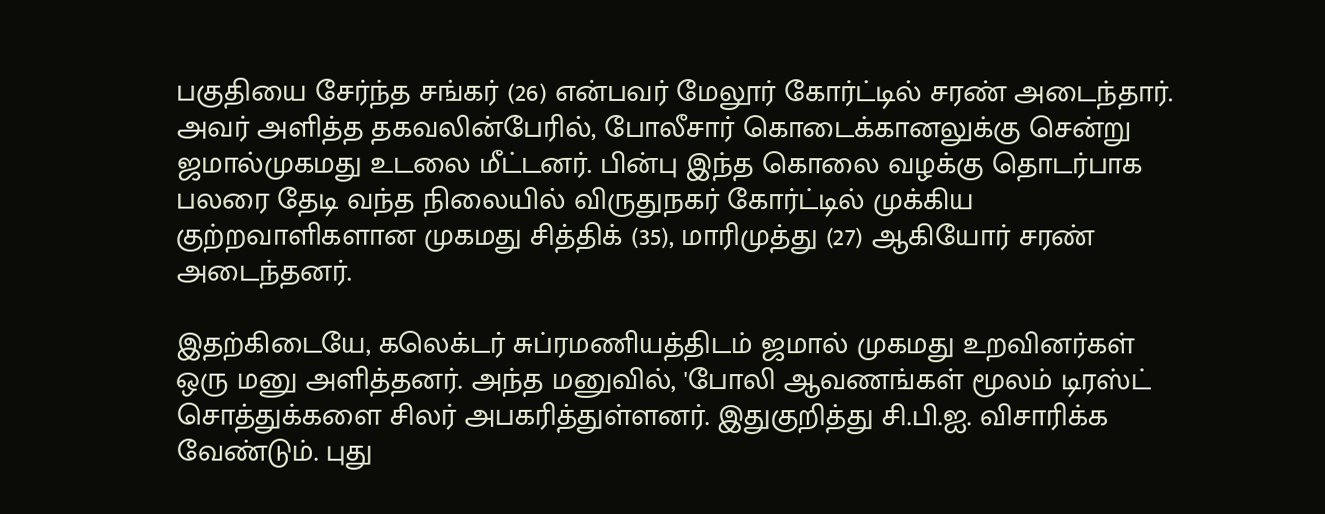பகுதியை சேர்ந்த சங்கர் (26) என்பவர் மேலூர் கோர்ட்டில் சரண் அடைந்தார். அவர் அளித்த தகவலின்பேரில், போலீசார் கொடைக்கானலுக்கு சென்று ஜமால்முகமது உடலை மீட்டனர். பின்பு இந்த கொலை வழக்கு தொடர்பாக பலரை தேடி வந்த நிலையில் விருதுநகர் கோர்ட்டில் முக்கிய குற்றவாளிகளான முகமது சித்திக் (35), மாரிமுத்து (27) ஆகியோர் சரண் அடைந்தனர்.

இதற்கிடையே, கலெக்டர் சுப்ரமணியத்திடம் ஜமால் முகமது உறவினர்கள் ஒரு மனு அளித்தனர். அந்த மனுவில், 'போலி ஆவணங்கள் மூலம் டிரஸ்ட் சொத்துக்களை சிலர் அபகரித்துள்ளனர். இதுகுறித்து சி.பி.ஐ. விசாரிக்க வேண்டும். புது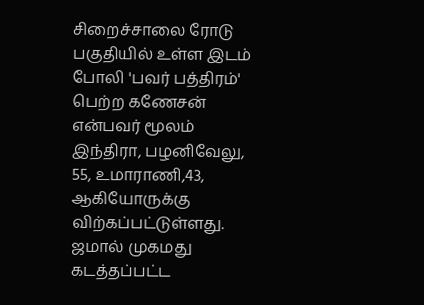சிறைச்சாலை ரோடு பகுதியில் உள்ள இடம் போலி 'பவர் பத்திரம்' பெற்ற கணேசன் என்பவர் மூலம் இந்திரா, பழனிவேலு, 55, உமாராணி,43, ஆகியோருக்கு விற்கப்பட்டுள்ளது. ஜமால் முகமது கடத்தப்பட்ட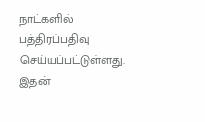நாட்களில் பத்திரப்பதிவு செய்யப்பட்டுள்ளது. இதன்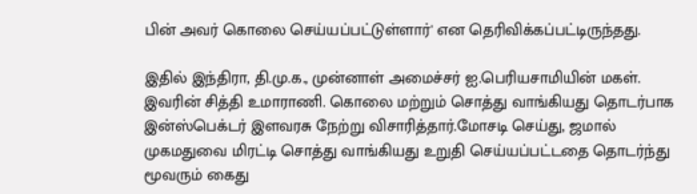பின் அவர் கொலை செய்யப்பட்டுள்ளார்' என தெரிவிக்கப்பட்டிருந்தது.

இதில் இந்திரா, தி.மு.க., முன்னாள் அமைச்சர் ஐ.பெரியசாமியின் மகள். இவரின் சித்தி உமாராணி. கொலை மற்றும் சொத்து வாங்கியது தொடர்பாக இன்ஸ்பெக்டர் இளவரசு நேற்று விசாரித்தார்.மோசடி செய்து, ஜமால் முகமதுவை மிரட்டி சொத்து வாங்கியது உறுதி செய்யப்பட்டதை தொடர்ந்து மூவரும் கைது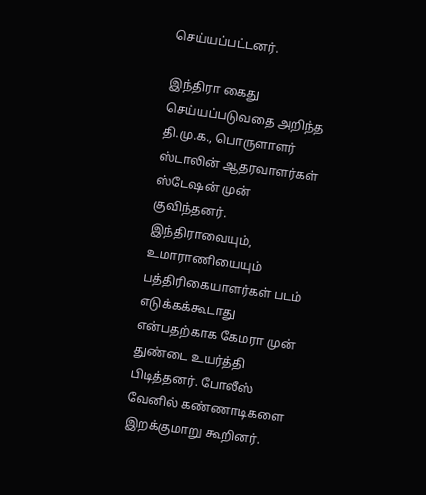செய்யப்பட்டனர்.

இந்திரா கைது செய்யப்படுவதை அறிந்த தி.மு.க., பொருளாளர் ஸ்டாலின் ஆதரவாளர்கள் ஸ்டேஷன் முன் குவிந்தனர். இந்திராவையும், உமாராணியையும் பத்திரிகையாளர்கள் படம் எடுக்கக்கூடாது என்பதற்காக கேமரா முன் துண்டை உயர்த்தி பிடித்தனர். போலீஸ் வேனில் கண்ணாடிகளை இறக்குமாறு கூறினர்.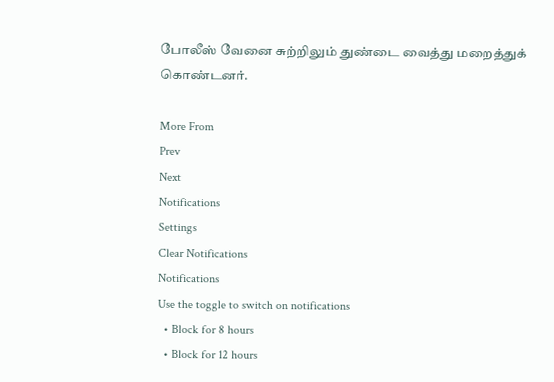போலீஸ் வேனை சுற்றிலும் துண்டை வைத்து மறைத்துக் கொண்டனர்.

More From
Prev
Next
Notifications
Settings
Clear Notifications
Notifications
Use the toggle to switch on notifications
  • Block for 8 hours
  • Block for 12 hours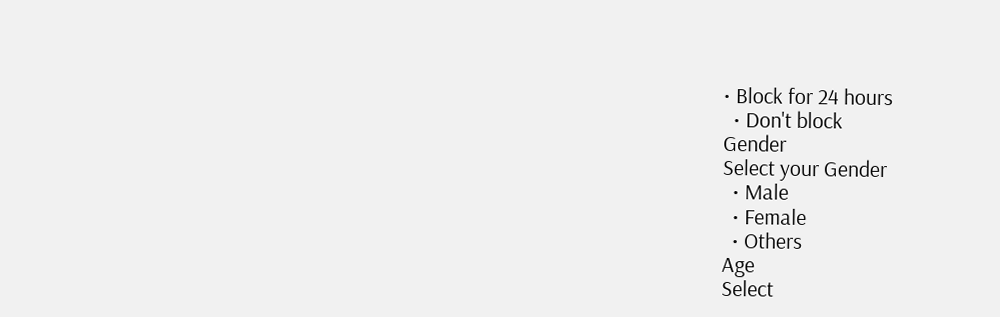• Block for 24 hours
  • Don't block
Gender
Select your Gender
  • Male
  • Female
  • Others
Age
Select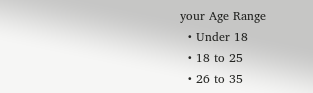your Age Range
  • Under 18
  • 18 to 25
  • 26 to 35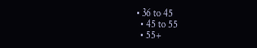• 36 to 45
  • 45 to 55
  • 55+